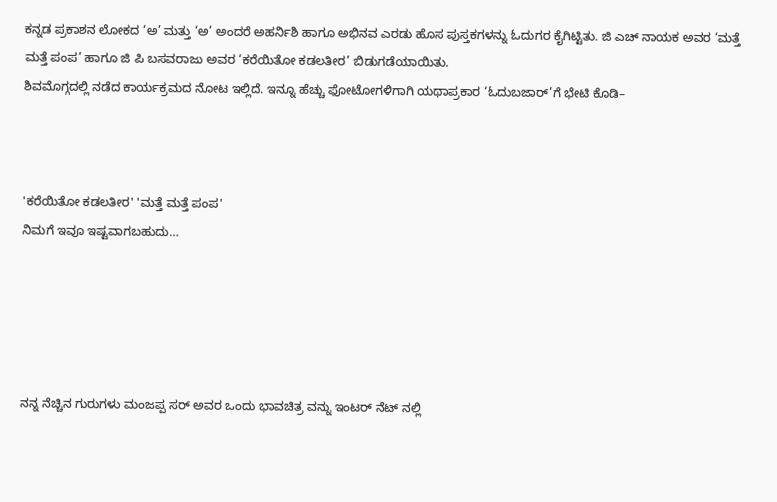ಕನ್ನಡ ಪ್ರಕಾಶನ ಲೋಕದ ‘ಅ’ ಮತ್ತು ‘ಅ’ ಅಂದರೆ ಅಹರ್ನಿಶಿ ಹಾಗೂ ಅಭಿನವ ಎರಡು ಹೊಸ ಪುಸ್ತಕಗಳನ್ನು ಓದುಗರ ಕೈಗಿಟ್ಟಿತು. ಜಿ ಎಚ್ ನಾಯಕ ಅವರ ‘ಮತ್ತೆ ಮತ್ತೆ ಪಂಪ’ ಹಾಗೂ ಜಿ ಪಿ ಬಸವರಾಜು ಅವರ ‘ಕರೆಯಿತೋ ಕಡಲತೀರ’ ಬಿಡುಗಡೆಯಾಯಿತು.
ಶಿವಮೊಗ್ಗದಲ್ಲಿ ನಡೆದ ಕಾರ್ಯಕ್ರಮದ ನೋಟ ಇಲ್ಲಿದೆ. ಇನ್ನೂ ಹೆಚ್ಚು ಫೋಟೋಗಳಿಗಾಗಿ ಯಥಾಪ್ರಕಾರ ‘ಓದುಬಜಾರ್’ಗೆ ಭೇಟಿ ಕೊಡಿ–



'ಕರೆಯಿತೋ ಕಡಲತೀರ' 'ಮತ್ತೆ ಮತ್ತೆ ಪಂಪ'
ನಿಮಗೆ ಇವೂ ಇಷ್ಟವಾಗಬಹುದು…





ನನ್ನ ನೆಚ್ಚಿನ ಗುರುಗಳು ಮಂಜಪ್ಪ ಸರ್ ಅವರ ಒಂದು ಭಾವಚಿತ್ರ ವನ್ನು ಇಂಟರ್ ನೆಟ್ ನಲ್ಲಿ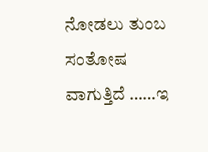ನೋಡಲು ತುಂಬ ಸಂತೋಷ ವಾಗುತ್ತಿದೆ ……ಇ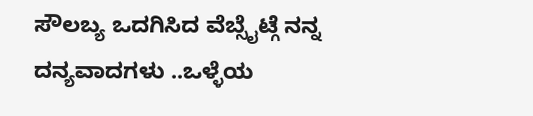ಸೌಲಬ್ಯ ಒದಗಿಸಿದ ವೆಬ್ಸೈಟ್ಗೆ ನನ್ನ ದನ್ಯವಾದಗಳು ..ಒಳ್ಳೆಯ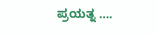ಪ್ರಯತ್ನ ….